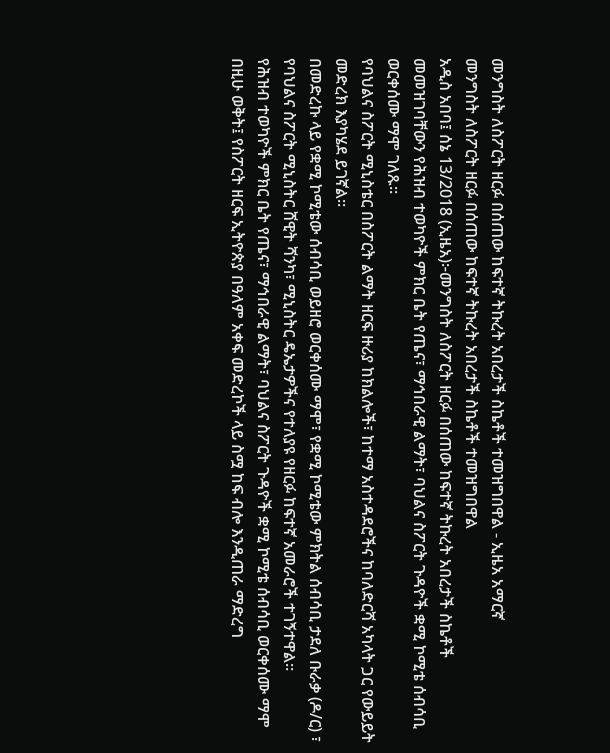መንግስት ለስፖርት ዘርፉ በሰጠው ከፍተኛ ትኩረት አበረታች ስኬቶች ተመዝግበዋል - ኢዜአ አማርኛ
መንግስት ለስፖርት ዘርፉ በሰጠው ከፍተኛ ትኩረት አበረታች ስኬቶች ተመዝግበዋል
አዲስ አበባ፤ ሰኔ 13/2018 (ኢዜአ)፦መንግስት ለስፖርት ዘርፉ በሰጠው ከፍተኛ ትኩረት አበረታች ስኬቶች መመዝገባቸውን የሕዝብ ተወካዮች ምክር ቤት የጤና፣ ማኅበራዊ ልማት፣ ባህልና ስፖርት ጉዳዮች ቋሚ ኮሚቴ ሰብሳቢ ወርቀሰሙ ማሞ ገለጹ።
የባህልና ስፖርት ሚኒስቴር በስፖርት ልማት ዘርፍ ዙሪያ ከክልሎች፣ ከተማ አስተዳደሮችና ከባለድርሻ አካላት ጋር የውይይት መድረክ እያካሄደ ይገኛል።
በመድረኩ ላይ የቋሚ ኮሚቴው ሰብሳቢ ወይዘሮ ወርቀሰሙ ማሞ፣ የቋሚ ኮሚቴው ምክትል ሰብሳቢ ታደለ ቡራቃ (ዶ/ር) ፣ የባህልና ስፖርት ሚኒስትር ሸዊት ሻንካ፣ ሚኒስትር ዴኤታዎችና የተለያዩ የዘርፉ ከፍተኛ አመራሮች ተገኝተዋል።
የሕዝብ ተወካዮች ምክር ቤት የጤና፣ ማኅበራዊ ልማት፣ ባህልና ስፖርት ጉዳዮች ቋሚ ኮሚቴ ሰብሳቢ ወርቀሰሙ ማሞ በዚሁ ወቅት፤ የስፖርት ዘርፍ ኢትዮጵያ በዓለም አቀፍ መድረኮች ላይ ስሟ ከፍ ብሎ እንዲጠራ ማድረግ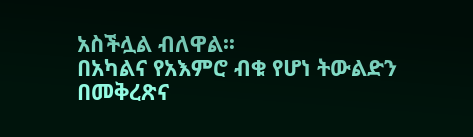አስችሏል ብለዋል፡፡
በአካልና የአእምሮ ብቁ የሆነ ትውልድን በመቅረጽና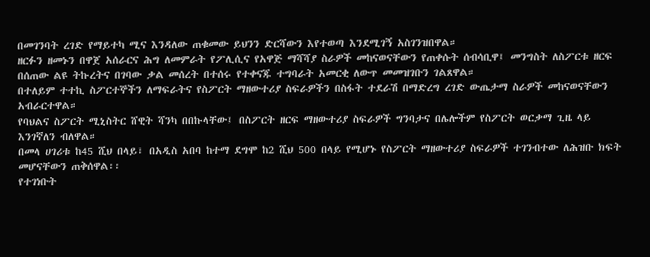በመገንባት ረገድ የማይተካ ሚና እንዳለው ጠቁመው ይህንን ድርሻውን እየተወጣ እንደሚገኝ አስገንዝበዋል።
ዘርፉን ዘመኑን በዋጀ አሰራርና ሕግ ለመምራት የፖሊሲና የአዋጅ ማሻሻያ ስራዎች መከናወናቸውን የጠቀሱት ሰብሳቢዋ፤ መንግስት ለስፖርቱ ዘርፍ በሰጠው ልዩ ትኩረትና በገባው ቃል መሰረት በተሰሩ የተቀናጁ ተግባራት አመርቂ ለውጥ መመዝገቡን ገልጸዋል።
በተለይም ተተኪ ስፖርተኞችን ለማፍራትና የስፖርት ማዘውተሪያ ስፍራዎችን በስፋት ተደራሽ በማድረግ ረገድ ውጤታማ ስራዎች መከናወናቸውን አብራርተዋል።
የባህልና ስፖርት ሚኒስትር ሸዊት ሻንካ በበኩላቸው፤ በስፖርት ዘርፍ ማዘውተሪያ ስፍራዎች ግንባታና በሌሎችም የስፖርት ወርቃማ ጊዜ ላይ እንገኛለን ብለዋል።
በመላ ሀገሪቱ ከ45 ሺህ በላይ፣ በአዲስ አበባ ከተማ ደግሞ ከ2 ሺህ 500 በላይ የሚሆኑ የስፖርት ማዘውተሪያ ስፍራዎች ተገንብተው ለሕዝቡ ክፍት መሆናቸውን ጠቅሰዋል፡፡
የተገነቡት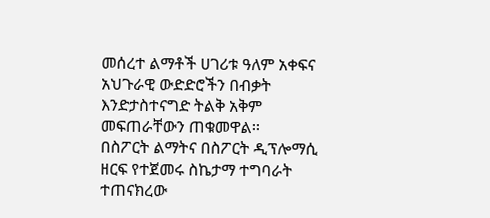መሰረተ ልማቶች ሀገሪቱ ዓለም አቀፍና አህጉራዊ ውድድሮችን በብቃት እንድታስተናግድ ትልቅ አቅም መፍጠራቸውን ጠቁመዋል፡፡
በስፖርት ልማትና በስፖርት ዲፕሎማሲ ዘርፍ የተጀመሩ ስኬታማ ተግባራት ተጠናክረው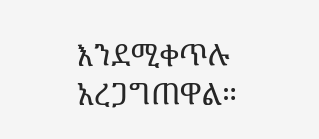እንደሚቀጥሉ አረጋግጠዋል።